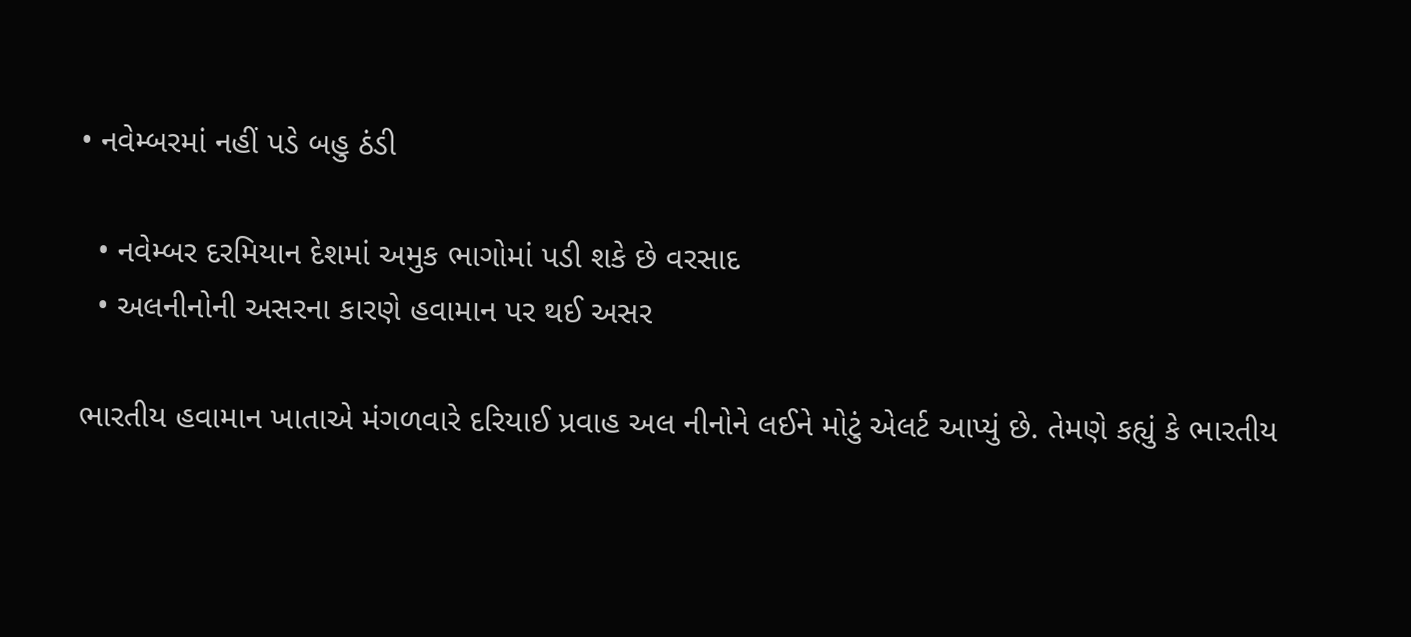• નવેમ્બરમાં નહીં પડે બહુ ઠંડી

  • નવેમ્બર દરમિયાન દેશમાં અમુક ભાગોમાં પડી શકે છે વરસાદ
  • અલનીનોની અસરના કારણે હવામાન પર થઈ અસર

ભારતીય હવામાન ખાતાએ મંગળવારે દરિયાઈ પ્રવાહ અલ નીનોને લઈને મોટું એલર્ટ આપ્યું છે. તેમણે કહ્યું કે ભારતીય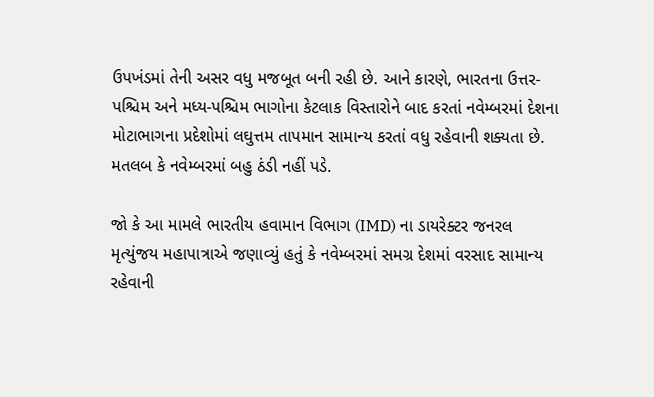ઉપખંડમાં તેની અસર વધુ મજબૂત બની રહી છે. આને કારણે, ભારતના ઉત્તર-પશ્ચિમ અને મધ્ય-પશ્ચિમ ભાગોના કેટલાક વિસ્તારોને બાદ કરતાં નવેમ્બરમાં દેશના મોટાભાગના પ્રદેશોમાં લઘુત્તમ તાપમાન સામાન્ય કરતાં વધુ રહેવાની શક્યતા છે. મતલબ કે નવેમ્બરમાં બહુ ઠંડી નહીં પડે.

જો કે આ મામલે ભારતીય હવામાન વિભાગ (IMD) ના ડાયરેક્ટર જનરલ મૃત્યુંજય મહાપાત્રાએ જણાવ્યું હતું કે નવેમ્બરમાં સમગ્ર દેશમાં વરસાદ સામાન્ય રહેવાની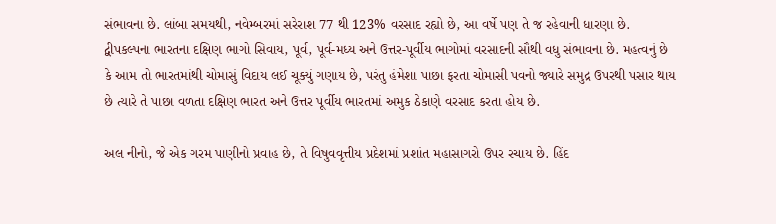સંભાવના છે. લાંબા સમયથી, નવેમ્બરમાં સરેરાશ 77 થી 123% વરસાદ રહ્યો છે, આ વર્ષે પણ તે જ રહેવાની ધારણા છે. દ્વીપકલ્પના ભારતના દક્ષિણ ભાગો સિવાય, પૂર્વ, પૂર્વ-મધ્ય અને ઉત્તર-પૂર્વીય ભાગોમાં વરસાદની સૌથી વધુ સંભાવના છે. મહત્વનું છે કે આમ તો ભારતમાંથી ચોમાસું વિદાય લઈ ચૂક્યું ગણાય છે, પરંતુ હંમેશા પાછા ફરતા ચોમાસી પવનો જ્યારે સમુદ્ર ઉપરથી પસાર થાય છે ત્યારે તે પાછા વળતા દક્ષિણ ભારત અને ઉત્તર પૂર્વીય ભારતમાં અમુક ઠેકાણે વરસાદ કરતા હોય છે.

અલ નીનો, જે એક ગરમ પાણીનો પ્રવાહ છે, તે વિષુવવૃત્તીય પ્રદેશમાં પ્રશાંત મહાસાગરો ઉપર રચાય છે. હિંદ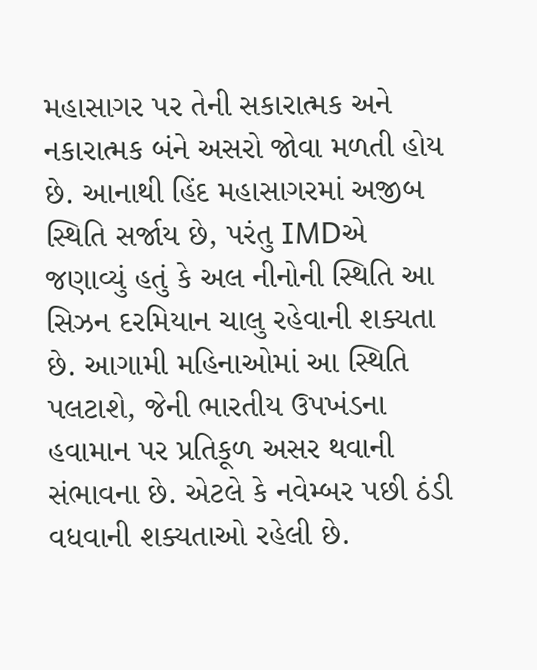મહાસાગર પર તેની સકારાત્મક અને નકારાત્મક બંને અસરો જોવા મળતી હોય છે. આનાથી હિંદ મહાસાગરમાં અજીબ સ્થિતિ સર્જાય છે, પરંતુ IMDએ જણાવ્યું હતું કે અલ નીનોની સ્થિતિ આ સિઝન દરમિયાન ચાલુ રહેવાની શક્યતા છે. આગામી મહિનાઓમાં આ સ્થિતિ પલટાશે, જેની ભારતીય ઉપખંડના હવામાન પર પ્રતિકૂળ અસર થવાની સંભાવના છે. એટલે કે નવેમ્બર પછી ઠંડી વધવાની શક્યતાઓ રહેલી છે.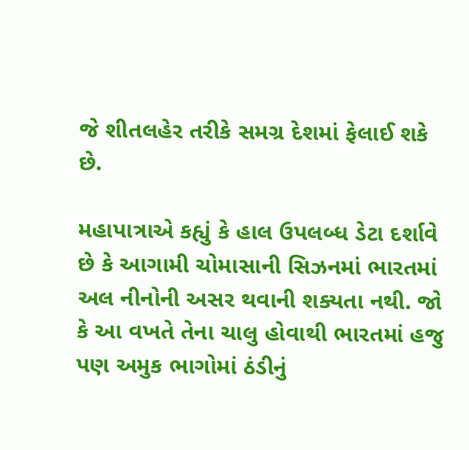જે શીતલહેર તરીકે સમગ્ર દેશમાં ફેલાઈ શકે છે.

મહાપાત્રાએ કહ્યું કે હાલ ઉપલબ્ધ ડેટા દર્શાવે છે કે આગામી ચોમાસાની સિઝનમાં ભારતમાં અલ નીનોની અસર થવાની શક્યતા નથી. જો કે આ વખતે તેના ચાલુ હોવાથી ભારતમાં હજુ પણ અમુક ભાગોમાં ઠંડીનું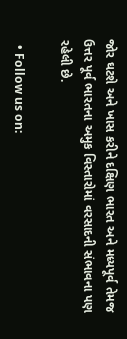જોર ઘટશે અને ખાસ કરીને દક્ષિણ ભારત અને મધ્યપૂર્વ તેમજ ઉત્તર પૂર્વ ભારતના અમુક વિસ્તારોમાં વરસાદની સંભાવના પણ રહેલી છે.

  • Follow us on: